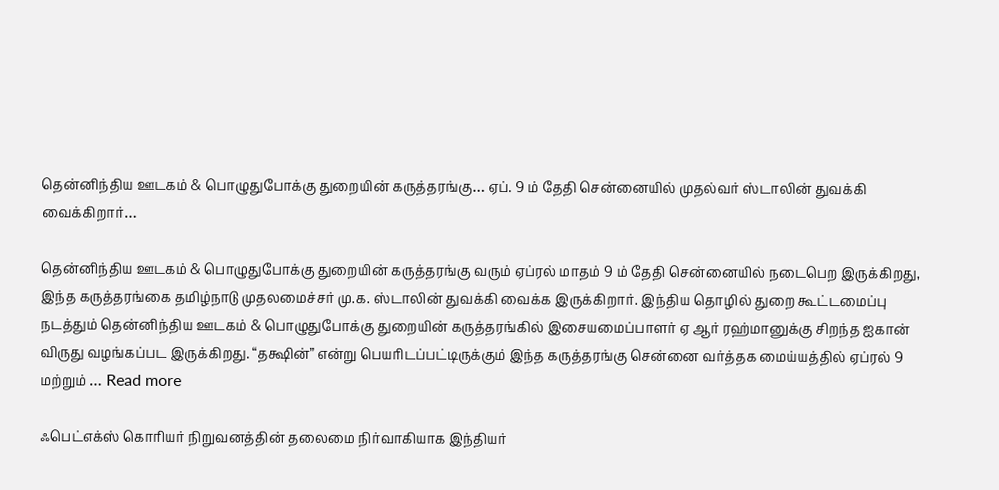தென்னிந்திய ஊடகம் & பொழுதுபோக்கு துறையின் கருத்தரங்கு… ஏப். 9 ம் தேதி சென்னையில் முதல்வர் ஸ்டாலின் துவக்கி வைக்கிறார்…

தென்னிந்திய ஊடகம் & பொழுதுபோக்கு துறையின் கருத்தரங்கு வரும் ஏப்ரல் மாதம் 9 ம் தேதி சென்னையில் நடைபெற இருக்கிறது, இந்த கருத்தரங்கை தமிழ்நாடு முதலமைச்சர் மு.க. ஸ்டாலின் துவக்கி வைக்க இருக்கிறார். இந்திய தொழில் துறை கூட்டமைப்பு நடத்தும் தென்னிந்திய ஊடகம் & பொழுதுபோக்கு துறையின் கருத்தரங்கில் இசையமைப்பாளர் ஏ ஆர் ரஹ்மானுக்கு சிறந்த ஐகான் விருது வழங்கப்பட இருக்கிறது. “தக்ஷின்” என்று பெயரிடப்பட்டிருக்கும் இந்த கருத்தரங்கு சென்னை வர்த்தக மைய்யத்தில் ஏப்ரல் 9 மற்றும் … Read more

ஃபெட்எக்ஸ் கொரியர் நிறுவனத்தின் தலைமை நிர்வாகியாக இந்தியர்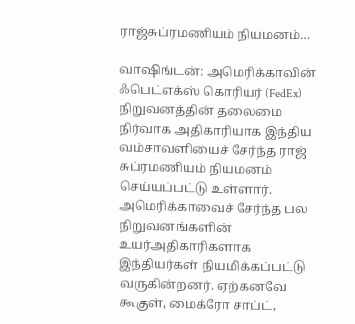ராஜ்சுப்ரமணியம் நியமனம்…

வாஷிங்டன்: அமெரிக்காவின் ஃபெட்எக்ஸ் கொரியர் (FedEx) நிறுவனத்தின் தலைமை நிர்வாக அதிகாரியாக இந்திய வம்சாவளியைச் சேர்ந்த ராஜ் சுப்ரமணியம் நியமனம் செய்யப்பட்டு உள்ளார். அமெரிக்காவைச் சேர்ந்த பல நிறுவனங்களின் உயர்அதிகாரிகளாக இந்தியர்கள் நியமிக்கப்பட்டு வருகின்றனர். ஏற்கனவே கூகுள், மைக்ரோ சாப்ட்,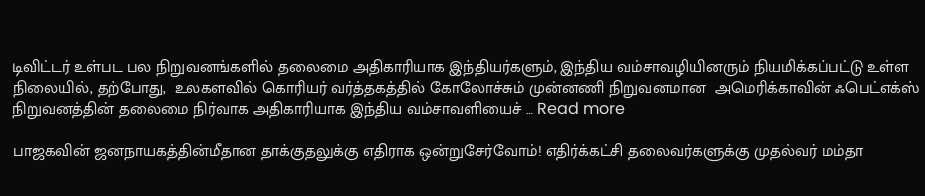டிவிட்டர் உள்பட பல நிறுவனங்களில் தலைமை அதிகாரியாக இந்தியர்களும், இந்திய வம்சாவழியினரும் நியமிக்கப்பட்டு உள்ள நிலையில், தற்போது,  உலகளவில் கொரியர் வர்த்தகத்தில் கோலோச்சும் முன்னணி நிறுவனமான  அமெரிக்காவின் ஃபெட்எக்ஸ்  நிறுவனத்தின் தலைமை நிர்வாக அதிகாரியாக இந்திய வம்சாவளியைச் … Read more

பாஜகவின் ஜனநாயகத்தின்மீதான தாக்குதலுக்கு எதிராக ஒன்றுசேர்வோம்! எதிர்க்கட்சி தலைவர்களுக்கு முதல்வர் மம்தா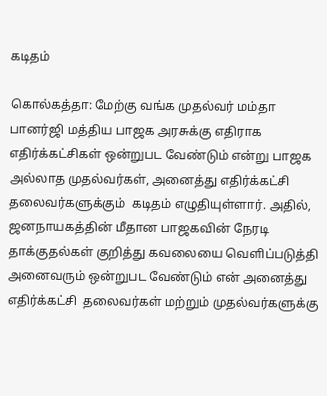கடிதம்

கொல்கத்தா: மேற்கு வங்க முதல்வர் மம்தா பானர்ஜி மத்திய பாஜக அரசுக்கு எதிராக எதிர்க்கட்சிகள் ஒன்றுபட வேண்டும் என்று பாஜக அல்லாத முதல்வர்கள், அனைத்து எதிர்க்கட்சி தலைவர்களுக்கும்  கடிதம் எழுதியுள்ளார். அதில், ஜனநாயகத்தின் மீதான பாஜகவின் நேரடி தாக்குதல்கள் குறித்து கவலையை வெளிப்படுத்தி அனைவரும் ஒன்றுபட வேண்டும் என் அனைத்து எதிர்க்கட்சி  தலைவர்கள் மற்றும் முதல்வர்களுக்கு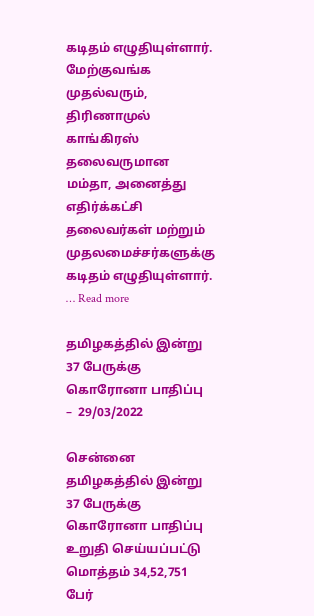கடிதம் எழுதியுள்ளார். மேற்குவங்க முதல்வரும், திரிணாமுல் காங்கிரஸ் தலைவருமான மம்தா, அனைத்து எதிர்க்கட்சி தலைவர்கள் மற்றும் முதலமைச்சர்களுக்கு கடிதம் எழுதியுள்ளார். … Read more

தமிழகத்தில் இன்று 37 பேருக்கு கொரோனா பாதிப்பு  –  29/03/2022

சென்னை தமிழகத்தில் இன்று 37 பேருக்கு கொரோனா பாதிப்பு உறுதி செய்யப்பட்டு மொத்தம் 34,52,751 பேர்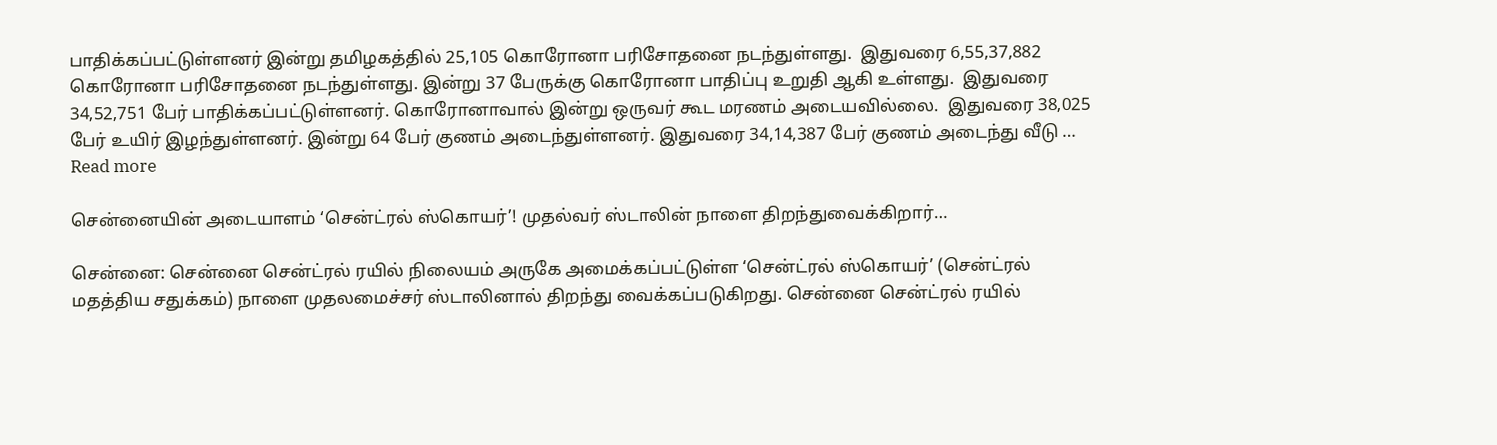பாதிக்கப்பட்டுள்ளனர் இன்று தமிழகத்தில் 25,105 கொரோனா பரிசோதனை நடந்துள்ளது.  இதுவரை 6,55,37,882 கொரோனா பரிசோதனை நடந்துள்ளது. இன்று 37 பேருக்கு கொரோனா பாதிப்பு உறுதி ஆகி உள்ளது.  இதுவரை 34,52,751 பேர் பாதிக்கப்பட்டுள்ளனர். கொரோனாவால் இன்று ஒருவர் கூட மரணம் அடையவில்லை.  இதுவரை 38,025 பேர் உயிர் இழந்துள்ளனர். இன்று 64 பேர் குணம் அடைந்துள்ளனர். இதுவரை 34,14,387 பேர் குணம் அடைந்து வீடு … Read more

சென்னையின் அடையாளம் ‘சென்ட்ரல் ஸ்கொயர்’! முதல்வர் ஸ்டாலின் நாளை திறந்துவைக்கிறார்…

சென்னை: சென்னை சென்ட்ரல் ரயில் நிலையம் அருகே அமைக்கப்பட்டுள்ள ‘சென்ட்ரல் ஸ்கொயர்’ (சென்ட்ரல் மதத்திய சதுக்கம்) நாளை முதலமைச்சர் ஸ்டாலினால் திறந்து வைக்கப்படுகிறது. சென்னை சென்ட்ரல் ரயில்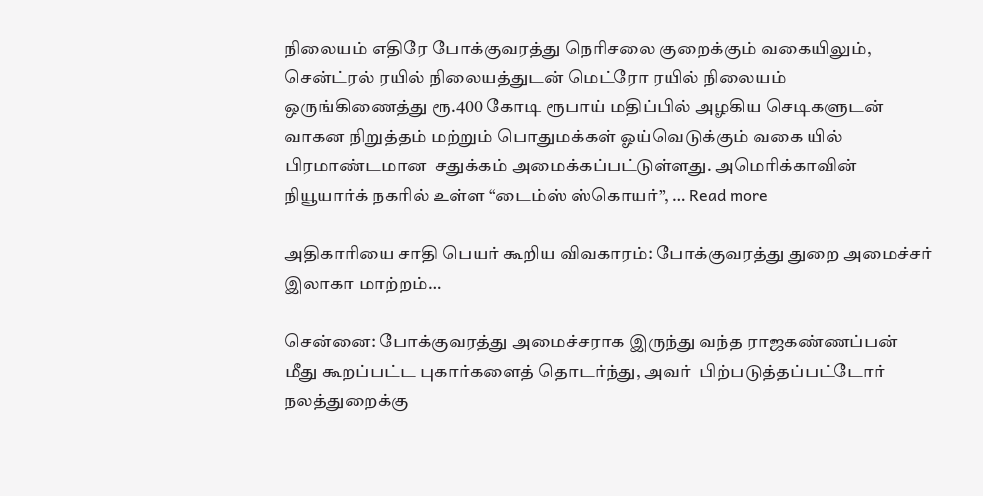நிலையம் எதிரே போக்குவரத்து நெரிசலை குறைக்கும் வகையிலும், சென்ட்ரல் ரயில் நிலையத்துடன் மெட்ரோ ரயில் நிலையம் ஒருங்கிணைத்து ரூ.400 கோடி ரூபாய் மதிப்பில் அழகிய செடிகளுடன்  வாகன நிறுத்தம் மற்றும் பொதுமக்கள் ஓய்வெடுக்கும் வகை யில் பிரமாண்டமான  சதுக்கம் அமைக்கப்பட்டுள்ளது. அமெரிக்காவின் நியூயார்க் நகரில் உள்ள “டைம்ஸ் ஸ்கொயர்”, … Read more

அதிகாரியை சாதி பெயர் கூறிய விவகாரம்: போக்குவரத்து துறை அமைச்சர் இலாகா மாற்றம்…

சென்னை: போக்குவரத்து அமைச்சராக இருந்து வந்த ராஜகண்ணப்பன் மீது கூறப்பட்ட புகார்களைத் தொடர்ந்து, அவர்  பிற்படுத்தப்பட்டோர் நலத்துறைக்கு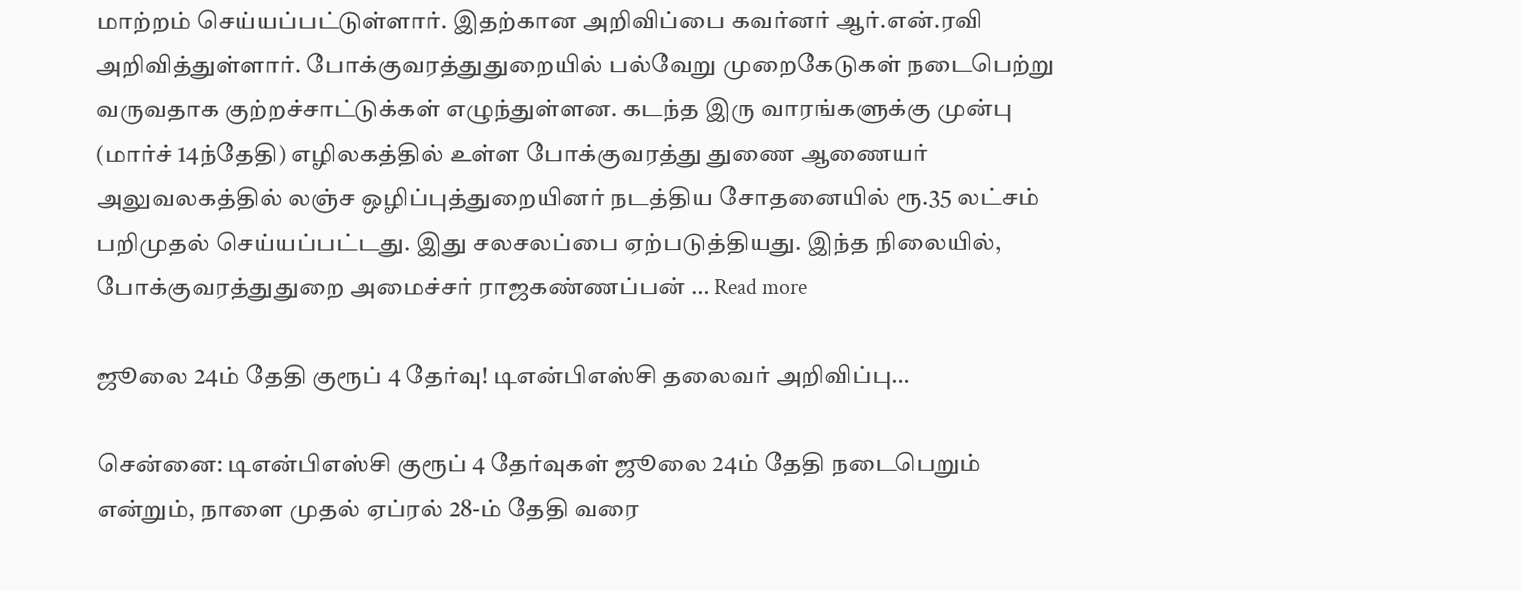மாற்றம் செய்யப்பட்டுள்ளார். இதற்கான அறிவிப்பை கவர்னர் ஆர்.என்.ரவி அறிவித்துள்ளார். போக்குவரத்துதுறையில் பல்வேறு முறைகேடுகள் நடைபெற்று வருவதாக குற்றச்சாட்டுக்கள் எழுந்துள்ளன. கடந்த இரு வாரங்களுக்கு முன்பு (மார்ச் 14ந்தேதி) எழிலகத்தில் உள்ள போக்குவரத்து துணை ஆணையர் அலுவலகத்தில் லஞ்ச ஒழிப்புத்துறையினர் நடத்திய சோதனையில் ரூ.35 லட்சம் பறிமுதல் செய்யப்பட்டது. இது சலசலப்பை ஏற்படுத்தியது. இந்த நிலையில், போக்குவரத்துதுறை அமைச்சர் ராஜகண்ணப்பன் … Read more

ஜூலை 24ம் தேதி குரூப் 4 தேர்வு! டிஎன்பிஎஸ்சி தலைவர் அறிவிப்பு…

சென்னை: டிஎன்பிஎஸ்சி குரூப் 4 தேர்வுகள் ஜூலை 24ம் தேதி நடைபெறும் என்றும், நாளை முதல் ஏப்ரல் 28-ம் தேதி வரை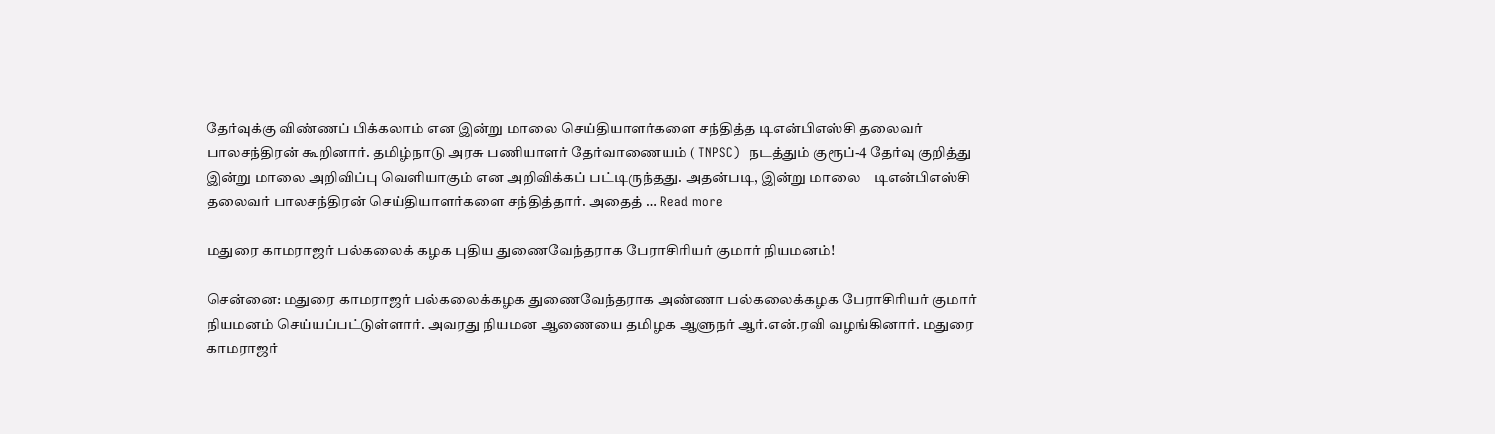தேர்வுக்கு விண்ணப் பிக்கலாம் என இன்று மாலை செய்தியாளர்களை சந்தித்த டிஎன்பிஎஸ்சி தலைவர் பாலசந்திரன் கூறினார். தமிழ்நாடு அரசு பணியாளர் தேர்வாணையம் ( TNPSC)  நடத்தும் குரூப்-4 தேர்வு குறித்து இன்று மாலை அறிவிப்பு வெளியாகும் என அறிவிக்கப் பட்டிருந்தது. அதன்படி, இன்று மாலை    டிஎன்பிஎஸ்சி தலைவர் பாலசந்திரன் செய்தியாளர்களை சந்தித்தார். அதைத் … Read more

மதுரை காமராஜர் பல்கலைக் கழக புதிய துணைவேந்தராக பேராசிரியர் குமார் நியமனம்!

சென்னை: மதுரை காமராஜர் பல்கலைக்கழக துணைவேந்தராக அண்ணா பல்கலைக்கழக பேராசிரியர் குமார்  நியமனம் செய்யப்பட்டுள்ளார். அவரது நியமன ஆணையை தமிழக ஆளுநர் ஆர்.என்.ரவி வழங்கினார். மதுரை காமராஜர்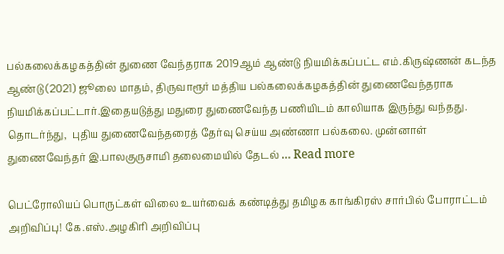பல்கலைக்கழகத்தின் துணை வேந்தராக 2019ஆம் ஆண்டு நியமிக்கப்பட்ட எம்.கிருஷ்ணன் கடந்த ஆண்டு (2021) ஜூலை மாதம், திருவாரூர் மத்திய பல்கலைக்கழகத்தின் துணைவேந்தராக நியமிக்கப்பட்டார்.இதையடுத்து மதுரை துணைவேந்த பணியிடம் காலியாக இருந்து வந்தது. தொடர்ந்து,  புதிய துணைவேந்தரைத் தேர்வு செய்ய அண்ணா பல்கலை. முன்னாள் துணைவேந்தர் இ.பாலகுருசாமி தலைமையில் தேடல் … Read more

பெட்ரோலியப் பொருட்கள் விலை உயர்வைக் கண்டித்து தமிழக காங்கிரஸ் சார்பில் போராட்டம் அறிவிப்பு! கே.எஸ்.அழகிரி அறிவிப்பு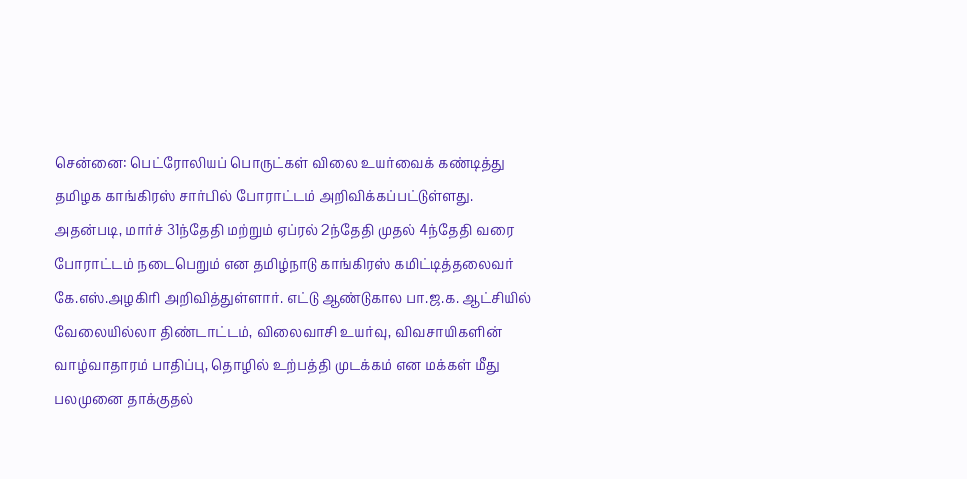சென்னை: பெட்ரோலியப் பொருட்கள் விலை உயர்வைக் கண்டித்து தமிழக காங்கிரஸ் சார்பில் போராட்டம் அறிவிக்கப்பட்டுள்ளது. அதன்படி, மார்ச் 31ந்தேதி மற்றும் ஏப்ரல் 2ந்தேதி முதல் 4ந்தேதி வரை போராட்டம் நடைபெறும் என தமிழ்நாடு காங்கிரஸ் கமிட்டித்தலைவர்  கே.எஸ்.அழகிரி அறிவித்துள்ளார். எட்டு ஆண்டுகால பா.ஜ.க. ஆட்சியில் வேலையில்லா திண்டாட்டம், விலைவாசி உயர்வு, விவசாயிகளின் வாழ்வாதாரம் பாதிப்பு, தொழில் உற்பத்தி முடக்கம் என மக்கள் மீது பலமுனை தாக்குதல்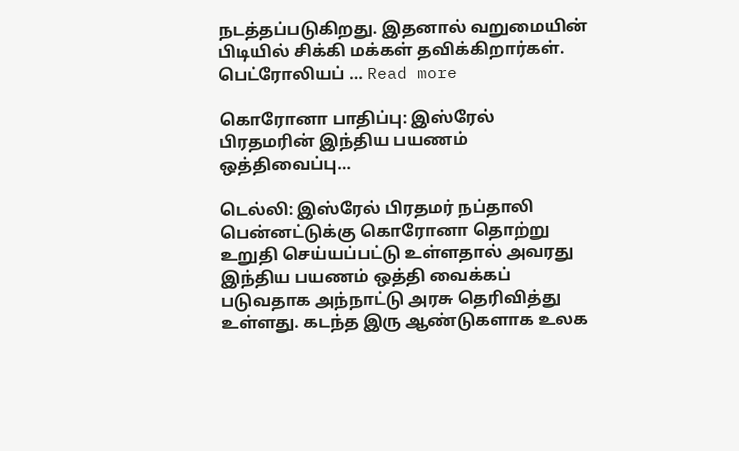நடத்தப்படுகிறது. இதனால் வறுமையின் பிடியில் சிக்கி மக்கள் தவிக்கிறார்கள். பெட்ரோலியப் … Read more

கொரோனா பாதிப்பு: இஸ்ரேல் பிரதமரின் இந்திய பயணம் ஒத்திவைப்பு…

டெல்லி: இஸ்ரேல் பிரதமர் நப்தாலி பென்னட்டுக்கு கொரோனா தொற்று உறுதி செய்யப்பட்டு உள்ளதால் அவரது இந்திய பயணம் ஒத்தி வைக்கப் படுவதாக அந்நாட்டு அரசு தெரிவித்து உள்ளது. கடந்த இரு ஆண்டுகளாக உலக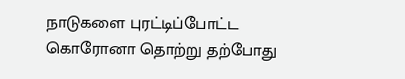நாடுகளை புரட்டிப்போட்ட கொரோனா தொற்று தற்போது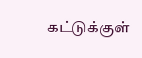கட்டுக்குள்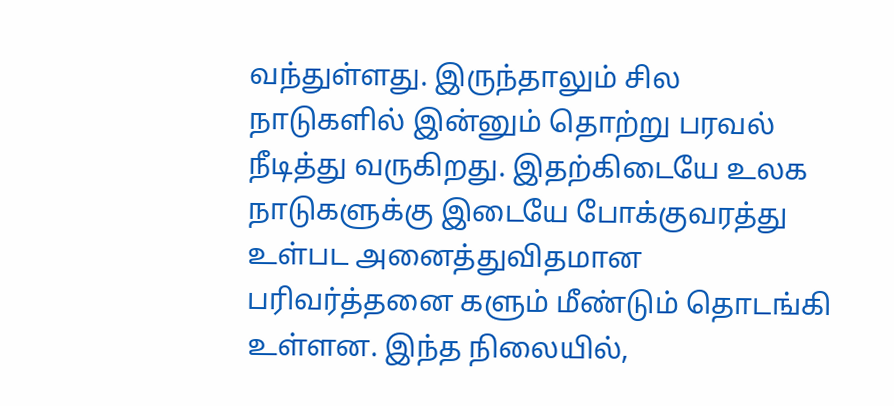வந்துள்ளது. இருந்தாலும் சில நாடுகளில் இன்னும் தொற்று பரவல் நீடித்து வருகிறது. இதற்கிடையே உலக நாடுகளுக்கு இடையே போக்குவரத்து உள்பட அனைத்துவிதமான பரிவர்த்தனை களும் மீண்டும் தொடங்கி உள்ளன. இந்த நிலையில்,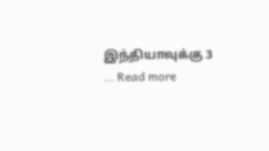இந்தியாவுக்கு 3 … Read more